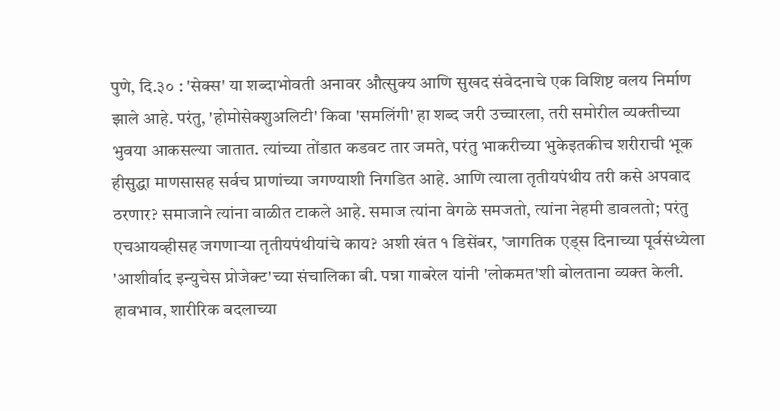पुणे, दि.३० : 'सेक्स' या शब्दाभोवती अनावर औत्सुक्य आणि सुखद संवेदनाचे एक विशिष्ट वलय निर्माण झाले आहे. परंतु, 'होमोसेक्शुअलिटी' किवा 'समलिंगी' हा शब्द जरी उच्चारला, तरी समोरील व्यक्तीच्या भुवया आकसल्या जातात. त्यांच्या तोंडात कडवट तार जमते, परंतु भाकरीच्या भुकेइतकीच शरीराची भूक हीसुद्धा माणसासह सर्वच प्राणांच्या जगण्याशी निगडित आहे. आणि त्याला तृतीयपंथीय तरी कसे अपवाद ठरणार? समाजाने त्यांना वाळीत टाकले आहे. समाज त्यांना वेगळे समजतो, त्यांना नेहमी डावलतो; परंतु एचआयव्हीसह जगणाऱ्या तृतीयपंथीयांचे काय? अशी खंत १ डिसेंबर, 'जागतिक एड्स दिनाच्या पूर्वसंध्येला 'आशीर्वाद इन्युचेस प्रोजेक्ट'च्या संचालिका बी. पन्ना गाबरेल यांनी 'लोकमत'शी बोलताना व्यक्त केली.
हावभाव, शारीरिक बदलाच्या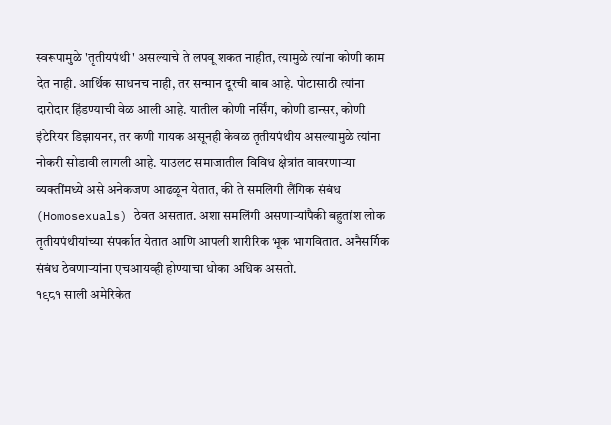स्वरूपामुळे 'तृतीयपंथी' असल्याचे ते लपवू शकत नाहीत, त्यामुळे त्यांना कोणी काम देत नाही. आर्थिक साधनच नाही, तर सन्मान दूरची बाब आहे. पोटासाठी त्यांना दारोदार हिंडण्याची वेळ आली आहे. यातील कोणी नर्सिंग, कोणी डान्सर, कोणी इंटेरियर डिझायनर, तर कणी गायक असूनही केवळ तृतीयपंथीय असल्यामुळे त्यांना नोकरी सोडावी लागली आहे. याउलट समाजातील विविध क्षेत्रांत वावरणाऱ्या व्यक्तींमध्ये असे अनेकजण आढळून येतात, की ते समलिगी लैंगिक संबंध (Homosexuals) ठेवत असतात. अशा समलिंगी असणाऱ्यांपैकी बहुतांश लोक तृतीयपंथीयांच्या संपर्कात येतात आणि आपली शारीरिक भूक भागवितात. अनैसर्गिक संबंध ठेवणाऱ्यांना एचआयव्ही होण्याचा धोका अधिक असतो.
१९८१ साली अमेरिकेत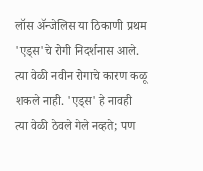लॉस ॲन्जेलिस या ठिकाणी प्रथम 'एड्स'चे रोगी निदर्शनास आले. त्या वेळी नवीन रोगाचे कारण कळू शकले नाही. 'एड्स' हे नावही त्या वेळी ठेवले गेले नव्हते; पण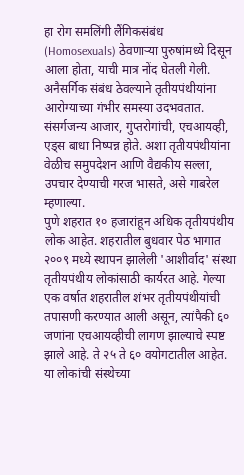हा रोग समलिंगी लैंगिकसंबंध (Homosexuals) ठेवणाऱ्या पुरुषांमध्ये दिसून आला होता, याची मात्र नोंद घेतली गेली. अनैसर्गिक संबंध ठेवल्याने तृतीयपंथीयांना आरोग्याच्या गंभीर समस्या उदभवतात. संसर्गजन्य आजार, गुप्तरोगांची, एचआयव्ही, एड्स बाधा निष्पन्न होते. अशा तृतीयपंथीयांना वेळीच समुपदेशन आणि वैद्यकीय सल्ला, उपचार देण्याची गरज भासते, असे गाबरेल म्हणाल्या.
पुणे शहरात १० हजारांहून अधिक तृतीयपंथीय लोक आहेत. शहरातील बुधवार पेठ भागात २००९ मध्ये स्थापन झालेली 'आशीर्वाद' संस्था तृतीयपंथीय लोकांसाठी कार्यरत आहे. गेल्या एक वर्षात शहरातील शंभर तृतीयपंथीयांची तपासणी करण्यात आली असून, त्यांपैकी ६० जणांना एचआयव्हीची लागण झाल्याचे स्पष्ट झाले आहे. ते २५ ते ६० वयोगटातील आहेत. या लोकांची संस्थेच्या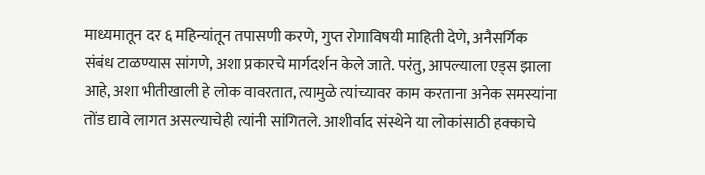माध्यमातून दर ६ महिन्यांतून तपासणी करणे, गुप्त रोगाविषयी माहिती देणे, अनैसर्गिक संबंध टाळण्यास सांगणे, अशा प्रकारचे मार्गदर्शन केले जाते. परंतु, आपल्याला एड्स झाला आहे, अशा भीतीखाली हे लोक वावरतात, त्यामुळे त्यांच्यावर काम करताना अनेक समस्यांना तोंड द्यावे लागत असल्याचेही त्यांनी सांगितले. आशीर्वाद संस्थेने या लोकांसाठी हक्काचे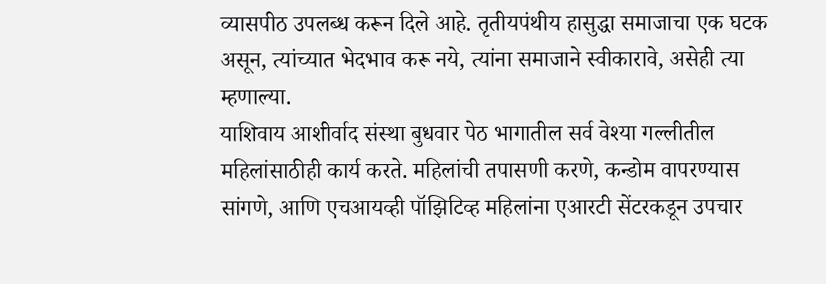व्यासपीठ उपलब्ध करून दिले आहे. तृतीयपंथीय हासुद्धा समाजाचा एक घटक असून, त्यांच्यात भेदभाव करू नये, त्यांना समाजाने स्वीकारावे, असेही त्या म्हणाल्या.
याशिवाय आशीर्वाद संस्था बुधवार पेठ भागातील सर्व वेश्या गल्लीतील महिलांसाठीही कार्य करते. महिलांची तपासणी करणे, कन्डोम वापरण्यास सांगणे, आणि एचआयव्ही पॉझिटिव्ह महिलांना एआरटी सेंटरकडून उपचार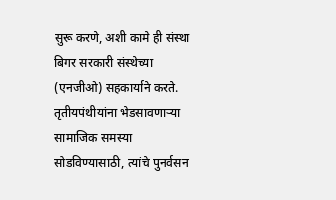सुरू करणे, अशी कामे ही संस्था बिगर सरकारी संस्थेच्या (एनजीओ) सहकार्याने करते.
तृतीयपंथीयांना भेडसावणाऱ्या सामाजिक समस्या सोडविण्यासाठी, त्यांचे पुनर्वसन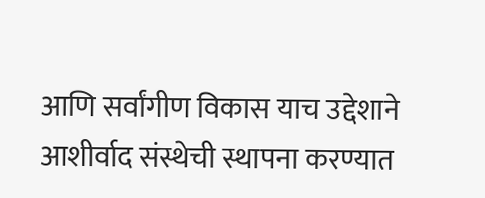आणि सर्वांगीण विकास याच उद्देशाने आशीर्वाद संस्थेची स्थापना करण्यात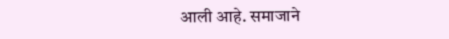आली आहे. समाजाने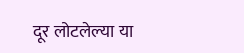दूर लोटलेल्या या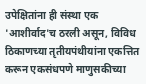उपेक्षितांना ही संस्था एक 'आशीर्वाद'च ठरली असून, विविध ठिकाणच्या तृतीयपंथीयांना एकत्तित करून एकसंधपणे माणुसकीच्या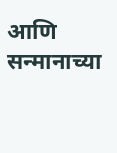आणि सन्मानाच्या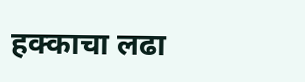हक्काचा लढा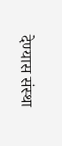देण्यास संस्था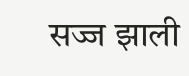सज्ज झाली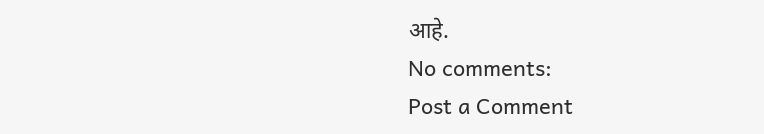आहे.
No comments:
Post a Comment